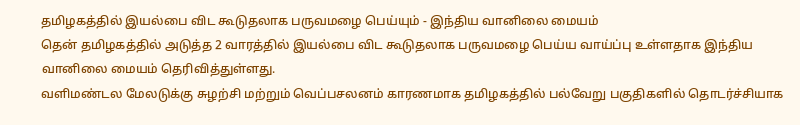தமிழகத்தில் இயல்பை விட கூடுதலாக பருவமழை பெய்யும் - இந்திய வானிலை மையம்
தென் தமிழகத்தில் அடுத்த 2 வாரத்தில் இயல்பை விட கூடுதலாக பருவமழை பெய்ய வாய்ப்பு உள்ளதாக இந்திய வானிலை மையம் தெரிவித்துள்ளது.
வளிமண்டல மேலடுக்கு சுழற்சி மற்றும் வெப்பசலனம் காரணமாக தமிழகத்தில் பல்வேறு பகுதிகளில் தொடர்ச்சியாக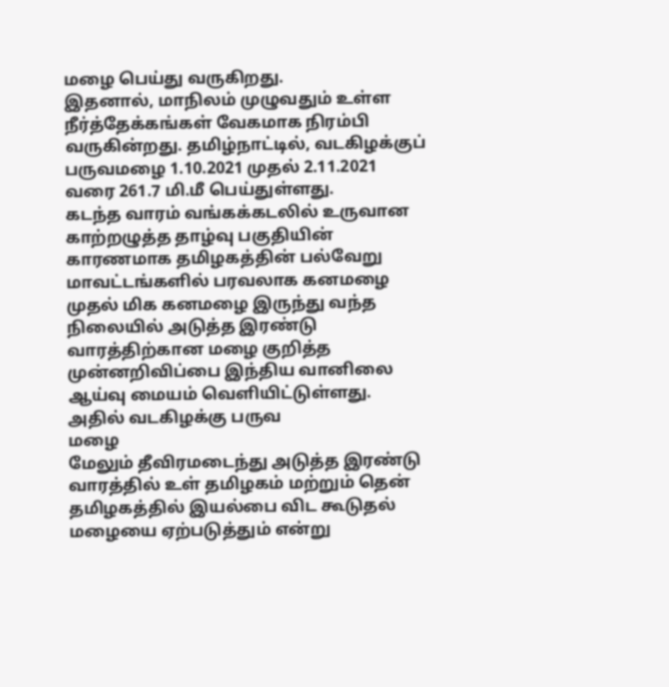மழை பெய்து வருகிறது.
இதனால், மாநிலம் முழுவதும் உள்ள நீர்த்தேக்கங்கள் வேகமாக நிரம்பி வருகின்றது. தமிழ்நாட்டில், வடகிழக்குப் பருவமழை 1.10.2021 முதல் 2.11.2021 வரை 261.7 மி.மீ பெய்துள்ளது.
கடந்த வாரம் வங்கக்கடலில் உருவான காற்றழுத்த தாழ்வு பகுதியின் காரணமாக தமிழகத்தின் பல்வேறு மாவட்டங்களில் பரவலாக கனமழை முதல் மிக கனமழை இருந்து வந்த நிலையில் அடுத்த இரண்டு வாரத்திற்கான மழை குறித்த முன்னறிவிப்பை இந்திய வானிலை ஆய்வு மையம் வெளியிட்டுள்ளது.
அதில் வடகிழக்கு பருவ
மழை
மேலும் தீவிரமடைந்து அடுத்த இரண்டு வாரத்தில் உள் தமிழகம் மற்றும் தென் தமிழகத்தில் இயல்பை விட கூடுதல் மழையை ஏற்படுத்தும் என்று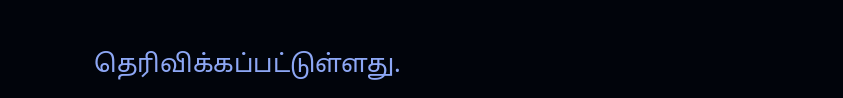தெரிவிக்கப்பட்டுள்ளது.